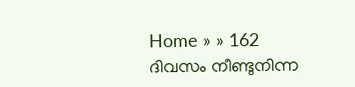Home » » 162 ദിവസം നീണ്ടുനിന്ന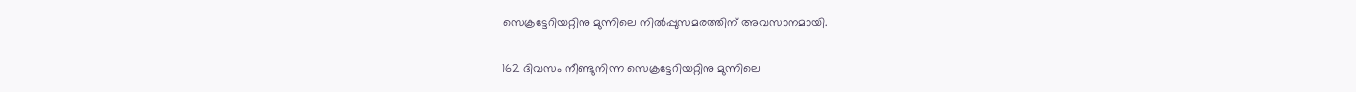സെക്രട്ടേറിയറ്റിനു മുന്നിലെ നില്‍പ്പുസമരത്തിന്‌ അവസാനമായി.

162 ദിവസം നീണ്ടുനിന്ന സെക്രട്ടേറിയറ്റിനു മുന്നിലെ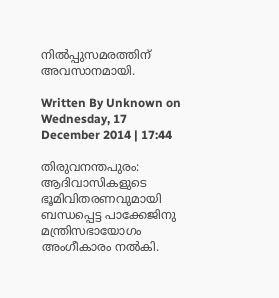നില്‍പ്പുസമരത്തിന്‌ അവസാനമായി.

Written By Unknown on Wednesday, 17 December 2014 | 17:44

തിരുവനന്തപുരം: ആദിവാസികളുടെ ഭൂമിവിതരണവുമായി ബന്ധപ്പെട്ട പാക്കേജിനു മന്ത്രിസഭായോഗം അംഗീകാരം നല്‍കി.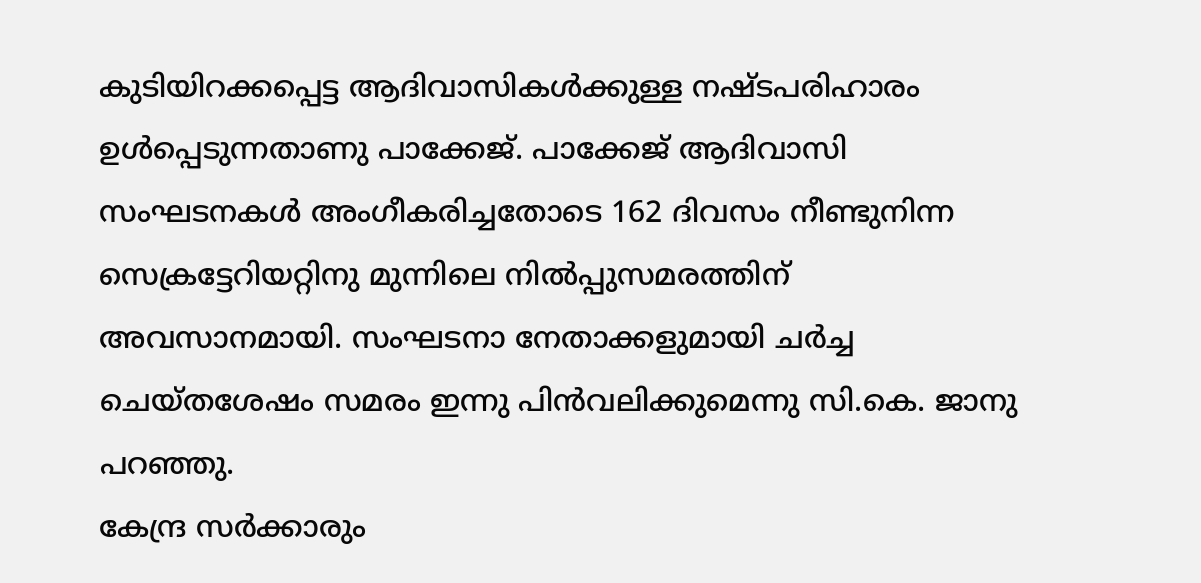കുടിയിറക്കപ്പെട്ട ആദിവാസികള്‍ക്കുള്ള നഷ്‌ടപരിഹാരം ഉള്‍പ്പെടുന്നതാണു പാക്കേജ്‌. പാക്കേജ്‌ ആദിവാസി സംഘടനകള്‍ അംഗീകരിച്ചതോടെ 162 ദിവസം നീണ്ടുനിന്ന സെക്രട്ടേറിയറ്റിനു മുന്നിലെ നില്‍പ്പുസമരത്തിന്‌ അവസാനമായി. സംഘടനാ നേതാക്കളുമായി ചര്‍ച്ച ചെയ്‌തശേഷം സമരം ഇന്നു പിന്‍വലിക്കുമെന്നു സി.കെ. ജാനു പറഞ്ഞു.
കേന്ദ്ര സര്‍ക്കാരും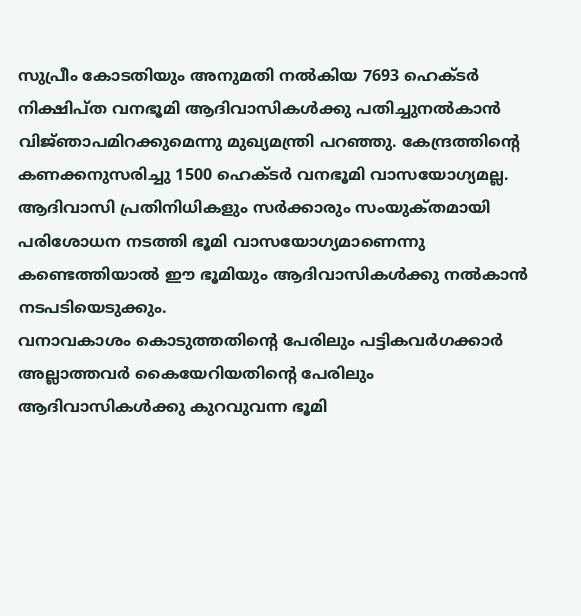സുപ്രീം കോടതിയും അനുമതി നല്‍കിയ 7693 ഹെക്‌ടര്‍ നിക്ഷിപ്‌ത വനഭൂമി ആദിവാസികള്‍ക്കു പതിച്ചുനല്‍കാന്‍ വിജ്‌ഞാപമിറക്കുമെന്നു മുഖ്യമന്ത്രി പറഞ്ഞു. കേന്ദ്രത്തിന്റെ കണക്കനുസരിച്ചു 1500 ഹെക്‌ടര്‍ വനഭൂമി വാസയോഗ്യമല്ല. ആദിവാസി പ്രതിനിധികളും സര്‍ക്കാരും സംയുക്‌തമായി പരിശോധന നടത്തി ഭൂമി വാസയോഗ്യമാണെന്നു കണ്ടെത്തിയാല്‍ ഈ ഭൂമിയും ആദിവാസികള്‍ക്കു നല്‍കാന്‍ നടപടിയെടുക്കും.
വനാവകാശം കൊടുത്തതിന്റെ പേരിലും പട്ടികവര്‍ഗക്കാര്‍ അല്ലാത്തവര്‍ കൈയേറിയതിന്റെ പേരിലും ആദിവാസികള്‍ക്കു കുറവുവന്ന ഭൂമി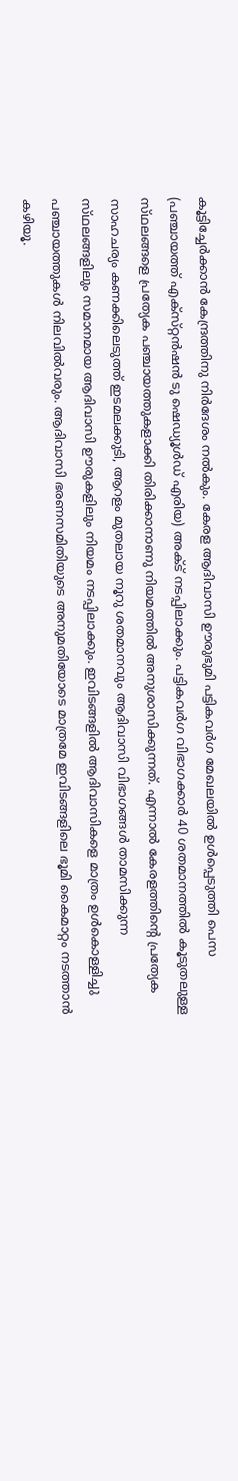കൂട്ടിച്ചേര്‍ക്കാന്‍ കേന്ദ്രത്തിനു നിര്‍ദേശം നല്‍കും. കേരള ആദിവാസി ഊരുഭുമി പട്ടികവര്‍ഗ മേഖലയില്‍ ഉള്‍പ്പെടുത്തി പെസ (പഞ്ചായത്ത്‌ എക്‌സ്‌റ്റന്‍ഷന്‍ ടു ഷെഡ്യൂള്‍ഡ്‌ എരിയ) അക്‌ട്‌ നടപ്പിലാക്കും. പട്ടികവര്‍ഗ വിഭാഗക്കാര്‍ 40 ശതമാനത്തില്‍ കൂടുതലുള്ള സ്‌ഥലങ്ങളെ പ്രത്യേക പഞ്ചായത്തുകളാക്കി തിരിക്കാനാണു നിയമത്തില്‍ അനുശാസിക്കുന്നത്‌. എന്നാല്‍ കേരളത്തിന്റെ പ്രത്യേക സാഹചര്യം കണക്കിലെടുത്ത്‌ ഇടമലക്കുടി, ആറളം മുതലായ നൂറു ശതമാനവും ആദിവാസി വിഭാഗങ്ങള്‍ താമസിക്കുന്ന സ്‌ഥലങ്ങളിലും സമാനമായ ആദിവാസി ഊരുകളിലും നിയമം നടപ്പിലാക്കും. ഇവിടങ്ങളില്‍ ആദിവാസികളെ മാത്രം ഉള്‍കൊള്ളിച്ചു പഞ്ചായത്തുകള്‍ നിലവില്‍വരും. ആദിവാസി ഭരണസമിതിയുടെ അനുമതിയോടെ മാത്രമേ ഇവിടങ്ങളിലെ ഭൂമി കൈമാറ്റം നടത്താന്‍ കഴിയൂ.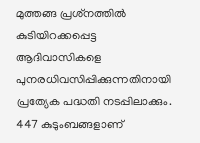മുത്തങ്ങ പ്രശ്‌നത്തില്‍ കുടിയിറക്കപ്പെട്ട ആദിവാസികളെ പുനരധിവസിപ്പിക്കുന്നതിനായി പ്രത്യേക പദ്ധതി നടപ്പിലാക്കും. 447 കുടുംബങ്ങളാണ്‌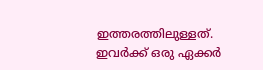ഇത്തരത്തിലുള്ളത്‌. ഇവര്‍ക്ക്‌ ഒരു ഏക്കര്‍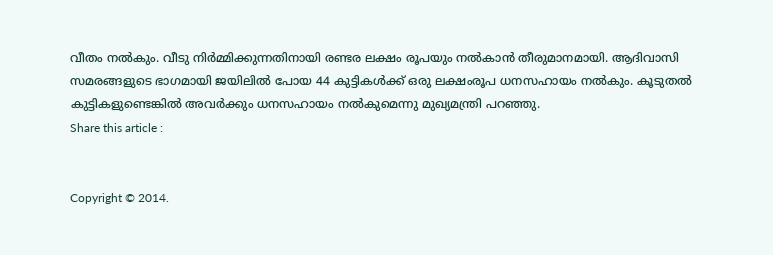വീതം നല്‍കും. വീടു നിര്‍മ്മിക്കുന്നതിനായി രണ്ടര ലക്ഷം രൂപയും നല്‍കാന്‍ തീരുമാനമായി. ആദിവാസി സമരങ്ങളുടെ ഭാഗമായി ജയിലില്‍ പോയ 44 കുട്ടികള്‍ക്ക്‌ ഒരു ലക്ഷംരൂപ ധനസഹായം നല്‍കും. കൂടുതല്‍ കുട്ടികളുണ്ടെങ്കില്‍ അവര്‍ക്കും ധനസഹായം നല്‍കുമെന്നു മുഖ്യമന്ത്രി പറഞ്ഞു.
Share this article :


Copyright © 2014.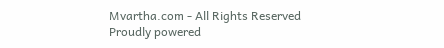Mvartha.com - All Rights Reserved
Proudly powered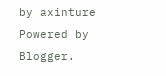by axinture
Powered by Blogger.